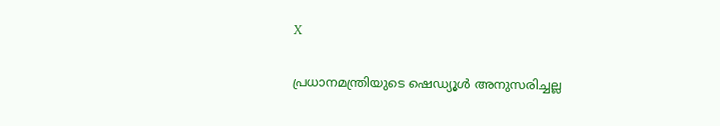X

പ്രധാനമന്ത്രിയുടെ ഷെഡ്യൂൾ അനുസരിച്ചല്ല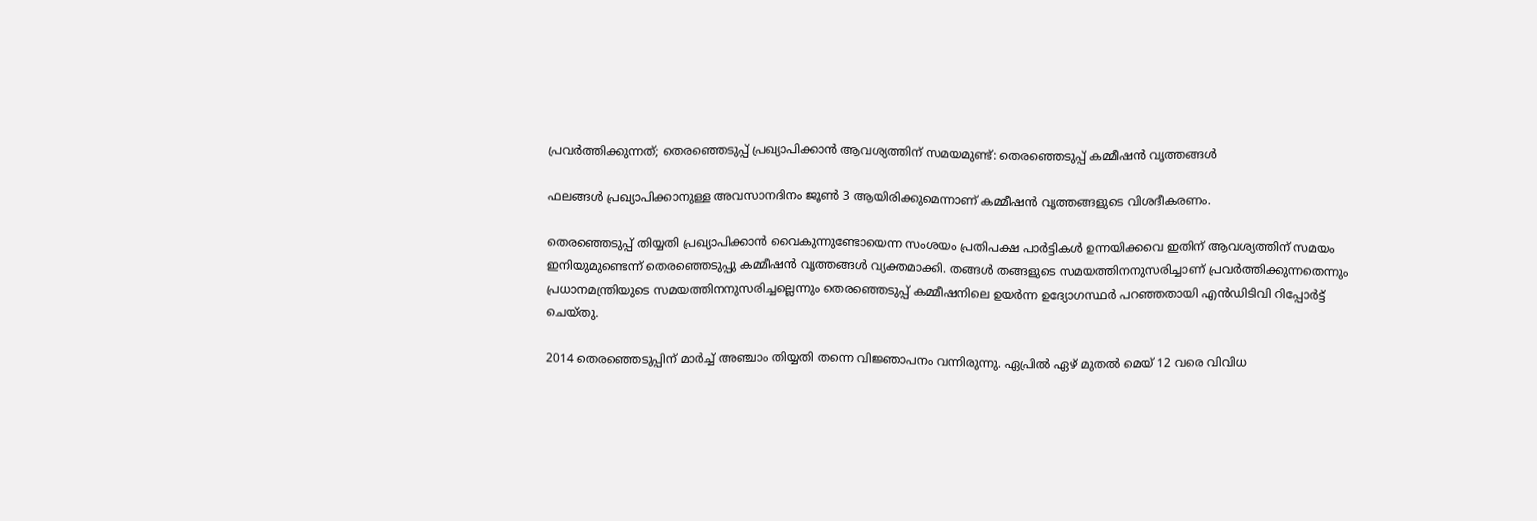പ്രവർത്തിക്കുന്നത്; തെരഞ്ഞെടുപ്പ് പ്രഖ്യാപിക്കാൻ ആവശ്യത്തിന് സമയമുണ്ട്: തെരഞ്ഞെടുപ്പ് കമ്മീഷൻ വൃത്തങ്ങൾ

ഫലങ്ങൾ പ്രഖ്യാപിക്കാനുള്ള അവസാനദിനം ജൂൺ 3 ആയിരിക്കുമെന്നാണ് കമ്മീഷൻ വൃത്തങ്ങളുടെ വിശദീകരണം.

തെരഞ്ഞെടുപ്പ് തിയ്യതി പ്രഖ്യാപിക്കാൻ വൈകുന്നുണ്ടോയെന്ന സംശയം പ്രതിപക്ഷ പാർട്ടികൾ ഉന്നയിക്കവെ ഇതിന് ആവശ്യത്തിന് സമയം ഇനിയുമുണ്ടെന്ന് തെരഞ്ഞെടുപ്പു കമ്മീഷൻ വൃത്തങ്ങൾ വ്യക്തമാക്കി. തങ്ങൾ തങ്ങളുടെ സമയത്തിനനുസരിച്ചാണ് പ്രവർത്തിക്കുന്നതെന്നും പ്രധാനമന്ത്രിയുടെ സമയത്തിനനുസരിച്ചല്ലെന്നും തെരഞ്ഞെടുപ്പ് കമ്മീഷനിലെ ഉയർന്ന ഉദ്യോഗസ്ഥർ പറഞ്ഞതായി എൻഡിടിവി റിപ്പോർട്ട് ചെയ്തു.

2014 തെരഞ്ഞെടുപ്പിന് മാർച്ച് അഞ്ചാം തിയ്യതി തന്നെ വിജ്ഞാപനം വന്നിരുന്നു. ഏപ്രിൽ ഏഴ് മുതൽ മെയ് 12 വരെ വിവിധ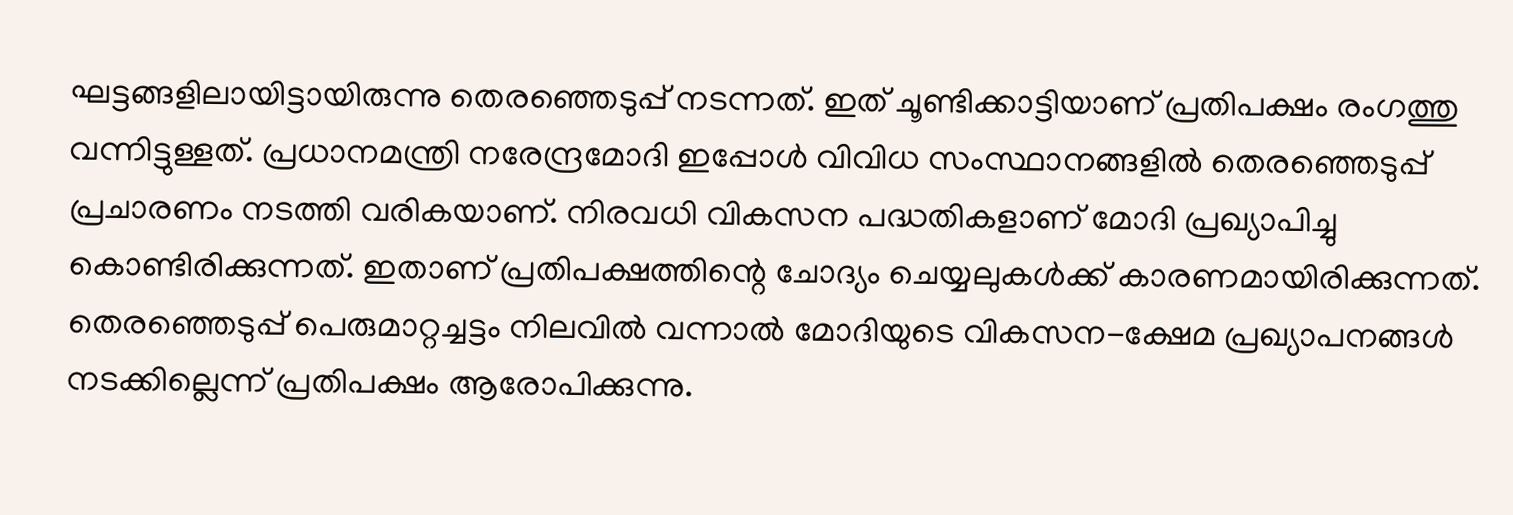ഘട്ടങ്ങളിലായിട്ടായിരുന്നു തെരഞ്ഞെടുപ്പ് നടന്നത്. ഇത് ചൂണ്ടിക്കാട്ടിയാണ് പ്രതിപക്ഷം രംഗത്തു വന്നിട്ടുള്ളത്. പ്രധാനമന്ത്രി നരേന്ദ്രമോദി ഇപ്പോൾ വിവിധ സംസ്ഥാനങ്ങളിൽ തെരഞ്ഞെടുപ്പ് പ്രചാരണം നടത്തി വരികയാണ്. നിരവധി വികസന പദ്ധതികളാണ് മോദി പ്രഖ്യാപിച്ചു കൊണ്ടിരിക്കുന്നത്. ഇതാണ് പ്രതിപക്ഷത്തിന്റെ ചോദ്യം ചെയ്യലുകൾക്ക് കാരണമായിരിക്കുന്നത്. തെരഞ്ഞെടുപ്പ് പെരുമാറ്റച്ചട്ടം നിലവിൽ വന്നാൽ മോദിയുടെ വികസന-ക്ഷേമ പ്രഖ്യാപനങ്ങൾ നടക്കില്ലെന്ന് പ്രതിപക്ഷം ആരോപിക്കുന്നു.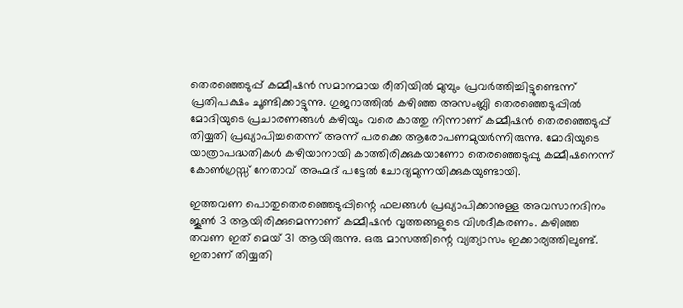തെരഞ്ഞെടുപ്പ് കമ്മീഷൻ സമാനമായ രീതിയിൽ മുമ്പും പ്രവർത്തിച്ചിട്ടുണ്ടെന്ന് പ്രതിപക്ഷം ചൂണ്ടിക്കാട്ടുന്നു. ഗുജറാത്തിൽ കഴിഞ്ഞ അസംബ്ലി തെരഞ്ഞെടുപ്പിൽ മോദിയുടെ പ്രചാരണങ്ങൾ കഴിയും വരെ കാത്തു നിന്നാണ് കമ്മീഷൻ തെരഞ്ഞെടുപ്പ് തിയ്യതി പ്രഖ്യാപിച്ചതെന്ന് അന്ന് പരക്കെ ആരോപണമുയർന്നിരുന്നു. മോദിയുടെ യാത്രാപദ്ധതികൾ കഴിയാനായി കാത്തിരിക്കുകയാണോ തെര‍ഞ്ഞെടുപ്പു കമ്മീഷനെന്ന് കോൺഗ്രസ്സ് നേതാവ് അഹ്മദ് പട്ടേൽ ചോദ്യമുന്നയിക്കുകയുണ്ടായി.

ഇത്തവണ പൊതുതെരഞ്ഞെടുപ്പിന്റെ ഫലങ്ങൾ പ്രഖ്യാപിക്കാനുള്ള അവസാനദിനം ജൂൺ 3 ആയിരിക്കുമെന്നാണ് കമ്മീഷൻ വൃത്തങ്ങളുടെ വിശദീകരണം. കഴിഞ്ഞ തവണ ഇത് മെയ് 31 ആയിരുന്നു. ഒരു മാസത്തിന്റെ വ്യത്യാസം ഇക്കാര്യത്തിലുണ്ട്. ഇതാണ് തിയ്യതി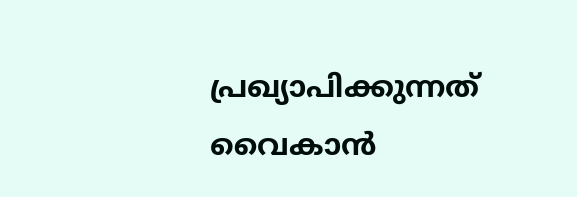പ്രഖ്യാപിക്കുന്നത് വൈകാൻ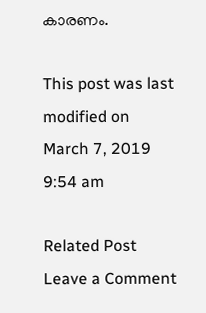കാരണം.

This post was last modified on March 7, 2019 9:54 am

Related Post
Leave a Comment